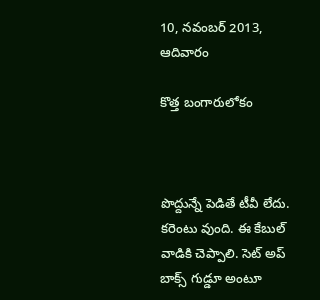10, నవంబర్ 2013, ఆదివారం

కొత్త బంగారులోకం



పొద్దున్నే పెడితే టీవీ లేదు. కరెంటు వుంది. ఈ కేబుల్ వాడికి చెప్పాలి. సెట్ అప్ బాక్స్ గుడ్డూ అంటూ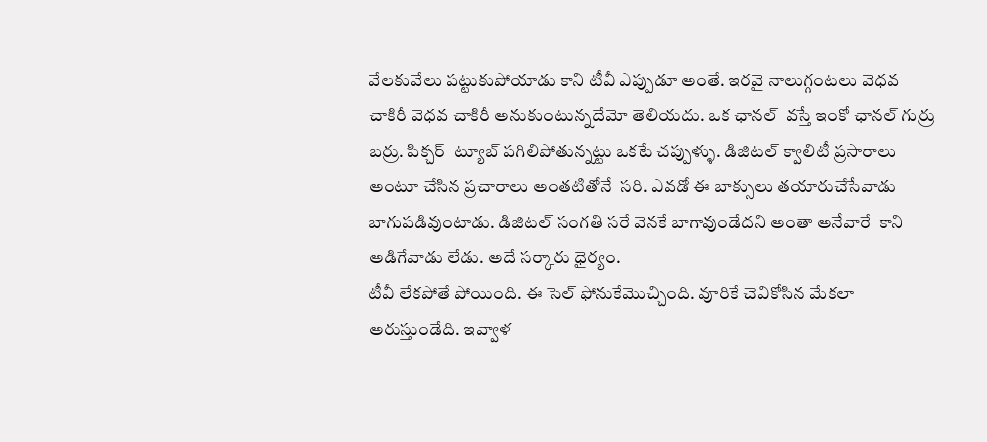వేలకువేలు పట్టుకుపోయాడు కాని టీవీ ఎప్పుడూ అంతే. ఇరవై నాలుగ్గంటలు వెధవ చాకిరీ వెధవ చాకిరీ అనుకుంటున్నదేమో తెలియదు. ఒక ఛానల్  వస్తే ఇంకో ఛానల్ గుర్రు బర్రు. పిక్చర్  ట్యూబ్ పగిలిపోతున్నట్టు ఒకటే చప్పుళ్ళు. డిజిటల్ క్వాలిటీ ప్రసారాలు అంటూ చేసిన ప్రచారాలు అంతటితోనే  సరి. ఎవడో ఈ బాక్సులు తయారుచేసేవాడు బాగుపడివుంటాడు. డిజిటల్ సంగతి సరే వెనకే బాగావుండేదని అంతా అనేవారే  కాని అడిగేవాడు లేడు. అదే సర్కారు ధైర్యం.
టీవీ లేకపోతే పోయింది. ఈ సెల్ ఫోనుకేమొచ్చింది. వూరికే చెవికోసిన మేకలా అరుస్తుండేది. ఇవ్వాళ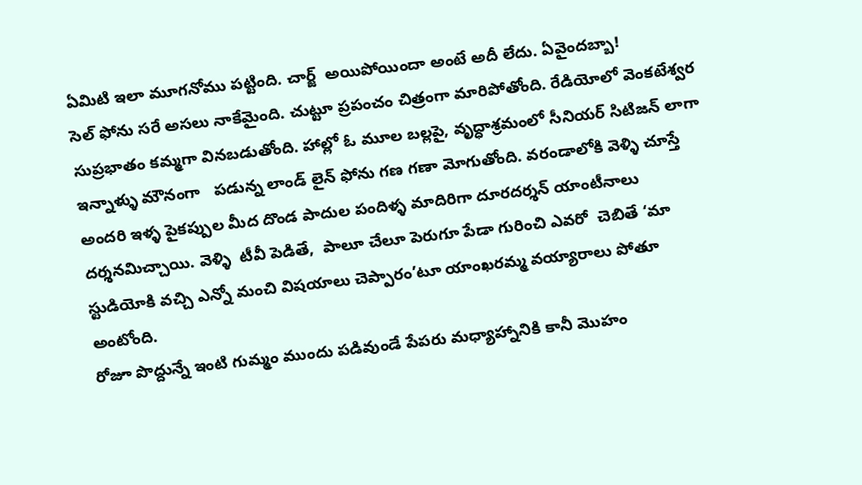ఏమిటి ఇలా మూగనోము పట్టింది. చార్జ్  అయిపోయిందా అంటే అదీ లేదు. ఏవైందబ్బా!
సెల్ ఫోను సరే అసలు నాకేమైంది. చుట్టూ ప్రపంచం చిత్రంగా మారిపోతోంది. రేడియోలో వెంకటేశ్వర సుప్రభాతం కమ్మగా వినబడుతోంది. హాల్లో ఓ మూల బల్లపై, వృద్ధాశ్రమంలో సీనియర్ సిటిజన్ లాగా ఇన్నాళ్ళు మౌనంగా   పడున్న లాండ్ లైన్ ఫోను గణ గణా మోగుతోంది. వరండాలోకి వెళ్ళి చూస్తే అందరి ఇళ్ళ పైకప్పుల మీద దొండ పాదుల పందిళ్ళ మాదిరిగా దూరదర్శన్ యాంటీనాలు దర్శనమిచ్చాయి. వెళ్ళి  టీవీ పెడితే,  పాలూ చేలూ పెరుగూ పేడా గురించి ఎవరో  చెబితే ‘మా స్టుడియోకి వచ్చి ఎన్నో మంచి విషయాలు చెప్పారం’టూ యాంఖరమ్మ వయ్యారాలు పోతూ అంటోంది.
రోజూ పొద్దున్నే ఇంటి గుమ్మం ముందు పడివుండే పేపరు మధ్యాహ్నానికి కానీ మొహం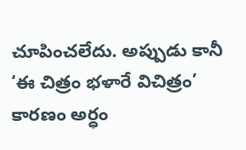చూపించలేదు. అప్పుడు కానీ ‘ఈ చిత్రం భళారే విచిత్రం’ కారణం అర్ధం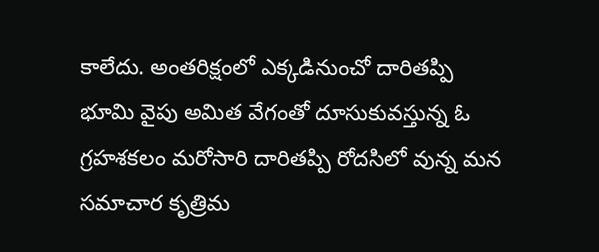కాలేదు. అంతరిక్షంలో ఎక్కడినుంచో దారితప్పి  భూమి వైపు అమిత వేగంతో దూసుకువస్తున్న ఓ గ్రహశకలం మరోసారి దారితప్పి రోదసిలో వున్న మన సమాచార కృత్రిమ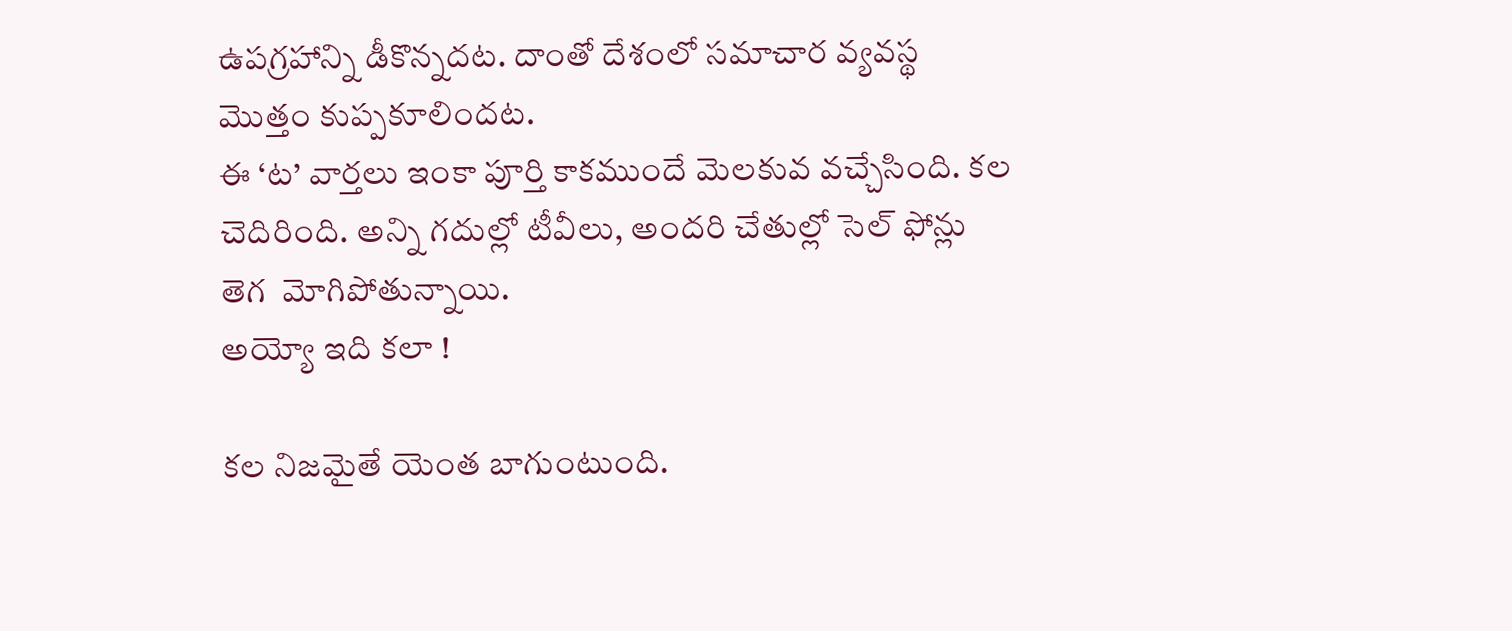ఉపగ్రహాన్ని డీకొన్నదట. దాంతో దేశంలో సమాచార వ్యవస్థ మొత్తం కుప్పకూలిందట.
ఈ ‘ట’ వార్తలు ఇంకా పూర్తి కాకముందే మెలకువ వచ్చేసింది. కల చెదిరింది. అన్ని గదుల్లో టీవీలు, అందరి చేతుల్లో సెల్ ఫోన్లు తెగ  మోగిపోతున్నాయి.
అయ్యో ఇది కలా !

కల నిజమైతే యెంత బాగుంటుంది.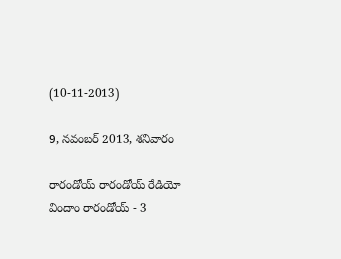(10-11-2013)

9, నవంబర్ 2013, శనివారం

రారండోయ్ రారండోయ్ రేడియో విందాం రారండోయ్ - 3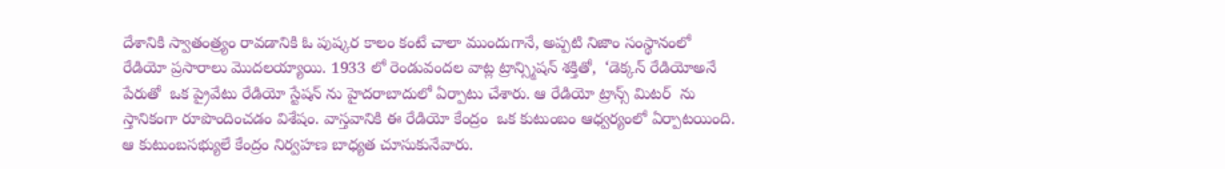దేశానికి స్వాతంత్ర్యం రావడానికి ఓ పుష్కర కాలం కంటే చాలా ముందుగానే, అప్పటి నిజాం సంస్థానంలో రేడియో ప్రసారాలు మొదలయ్యాయి. 1933 లో రెండువందల వాట్ల ట్రాన్స్మిషన్ శక్తితో,  ‘డెక్కన్ రేడియోఅనే పేరుతో  ఒక ప్రైవేటు రేడియో స్టేషన్ ను హైదరాబాదులో ఏర్పాటు చేశారు. ఆ రేడియో ట్రాన్స్ మిటర్  ను స్తానికంగా రూపొందించడం విశేషం. వాస్తవానికి ఈ రేడియో కేంద్రం  ఒక కుటుంబం ఆధ్వర్యంలో ఏర్పాటయింది. ఆ కుటుంబసభ్యులే కేంద్రం నిర్వహణ బాధ్యత చూసుకునేవారు.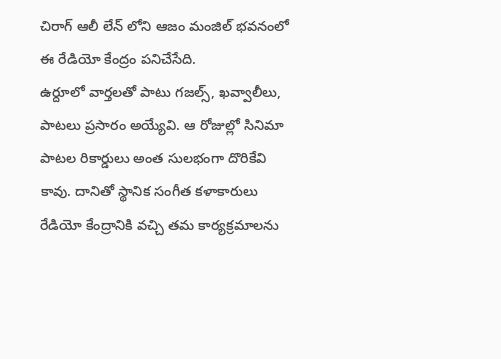చిరాగ్ ఆలీ లేన్ లోని ఆజం మంజిల్ భవనంలో ఈ రేడియో కేంద్రం పనిచేసేది.
ఉర్దూలో వార్తలతో పాటు గజల్స్, ఖవ్వాలీలు,  పాటలు ప్రసారం అయ్యేవి. ఆ రోజుల్లో సినిమా పాటల రికార్డులు అంత సులభంగా దొరికేవి కావు. దానితో స్థానిక సంగీత కళాకారులు రేడియో కేంద్రానికి వచ్చి తమ కార్యక్రమాలను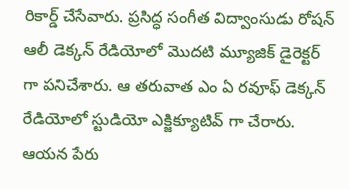రికార్డ్ చేసేవారు. ప్రసిద్ధ సంగీత విద్వాంసుడు రోషన్ ఆలీ డెక్కన్ రేడియోలో మొదటి మ్యూజిక్ డైరెక్టర్ గా పనిచేశారు. ఆ తరువాత ఎం ఏ రవూఫ్ డెక్కన్ రేడియోలో స్టుడియో ఎక్జిక్యూటివ్ గా చేరారు. ఆయన పేరు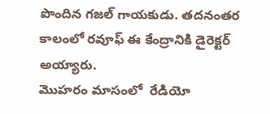పొందిన గజల్ గాయకుడు. తదనంతర కాలంలో రవూఫ్ ఈ కేంద్రానికి డైరెక్టర్ అయ్యారు.
మొహరం మాసంలో  రేడియో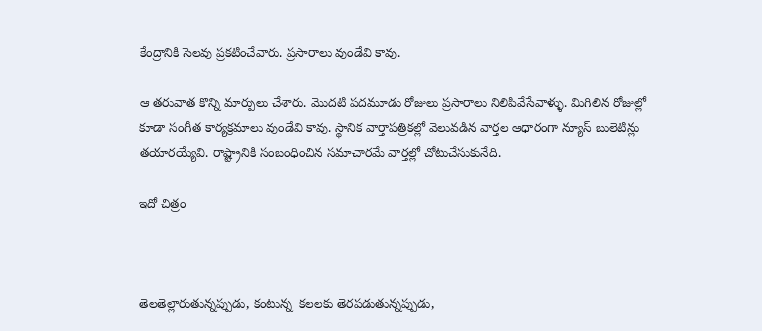కేంద్రానికి సెలవు ప్రకటించేవారు. ప్రసారాలు వుండేవి కావు.

ఆ తరువాత కొన్ని మార్పులు చేశారు. మొదటి పదమూడు రోజులు ప్రసారాలు నిలిపివేసేవాళ్ళు. మిగిలిన రోజుల్లో కూడా సంగీత కార్యక్రమాలు వుండేవి కావు. స్థానిక వార్తాపత్రికల్లో వెలువడిన వార్తల ఆధారంగా న్యూస్ బులెటిన్లు తయారయ్యేవి. రాష్ట్రానికి సంబంధించిన సమాచారమే వార్తల్లో చోటుచేసుకునేది.

ఇదో చిత్రం



తెలతెల్లారుతున్నప్పుడు, కంటున్న  కలలకు తెరపడుతున్నప్పుడు,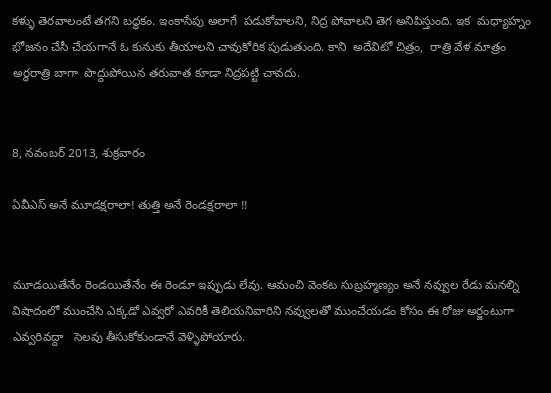కళ్ళు తెరవాలంటే తగని బద్ధకం. ఇంకాసేపు అలాగే  పడుకోవాలని, నిద్ర పోవాలని తెగ అనిపిస్తుంది. ఇక  మధ్యాహ్నం భోజనం చేసీ చేయగానే ఓ కునుకు తీయాలని చావుకోరిక పుడుతుంది. కాని  అదేవిటో చిత్రం,  రాత్రి వేళ మాత్రం అర్ధరాత్రి బాగా  పొద్దుపోయిన తరువాత కూడా నిద్రపట్టి చావదు.


8, నవంబర్ 2013, శుక్రవారం

ఏవీఎస్ అనే మూడక్షరాలా! తుత్తి అనే రెండక్షరాలా !!


మూడయితేనేం రెండయితేనేం ఈ రెండూ ఇప్పుడు లేవు. ఆమంచి వెంకట సుబ్రహ్మణ్యం అనే నవ్వుల రేడు మనల్ని విషాదంలో ముంచేసి ఎక్కడో ఎవ్వరో ఎవరికీ తెలియనివారిని నవ్వులతో ముంచేయడం కోసం ఈ రోజు అర్జంటుగా ఎవ్వరివద్దా   సెలవు తీసుకోకుండానే వెళ్ళిపోయారు.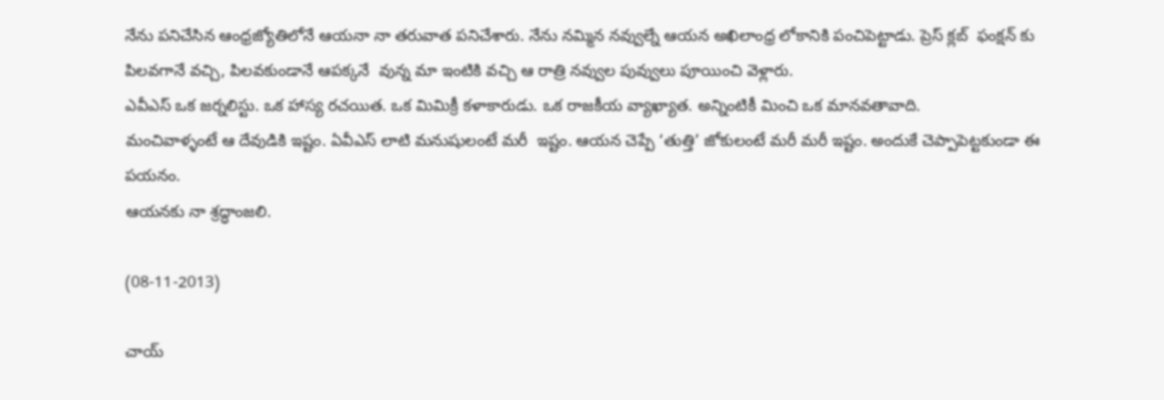నేను పనిచేసిన ఆంధ్రజ్యోతిలోనే ఆయనా నా తరువాత పనిచేశారు. నేను నమ్మిన నవ్వుల్నే ఆయన అఖిలాంధ్ర లోకానికి పంచిపెట్టాడు. ప్రెస్ క్లబ్  ఫంక్షన్ కు పిలవగానే వచ్చి, పిలవకుండానే ఆపక్కనే  వున్న మా ఇంటికి వచ్చి ఆ రాత్రి నవ్వుల పువ్వులు పూయించి వెళ్లారు.
ఎవీఎస్ ఒక జర్నలిస్టు. ఒక హాస్య రచయిత. ఒక మిమిక్రీ కళాకారుడు. ఒక రాజకీయ వ్యాఖ్యాత. అన్నింటికీ మించి ఒక మానవతావాది.
మంచివాళ్ళంటే ఆ దేవుడికి ఇష్టం. ఏవీఎస్ లాటి మనుషులంటే మరీ  ఇష్టం. ఆయన చెప్పే ‘తుత్తి’ జోకులంటే మరీ మరీ ఇష్టం. అందుకే చెప్పాపెట్టకుండా ఈ పయనం.
ఆయనకు నా శ్రద్ధాంజలి.

(08-11-2013)

చాయ్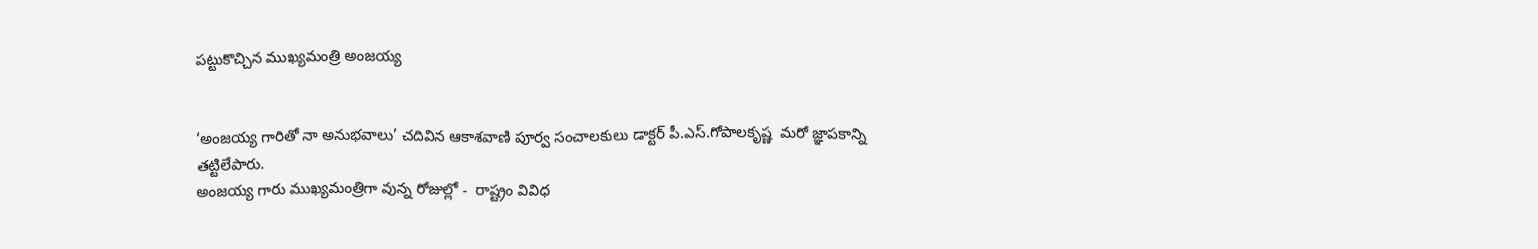పట్టుకొచ్చిన ముఖ్యమంత్రి అంజయ్య


‘అంజయ్య గారితో నా అనుభవాలు’ చదివిన ఆకాశవాణి పూర్వ సంచాలకులు డాక్టర్ పీ.ఎస్.గోపాలకృష్ణ  మరో జ్ఞాపకాన్ని తట్టిలేపారు.
అంజయ్య గారు ముఖ్యమంత్రిగా వున్న రోజుల్లో -  రాష్ట్రం వివిధ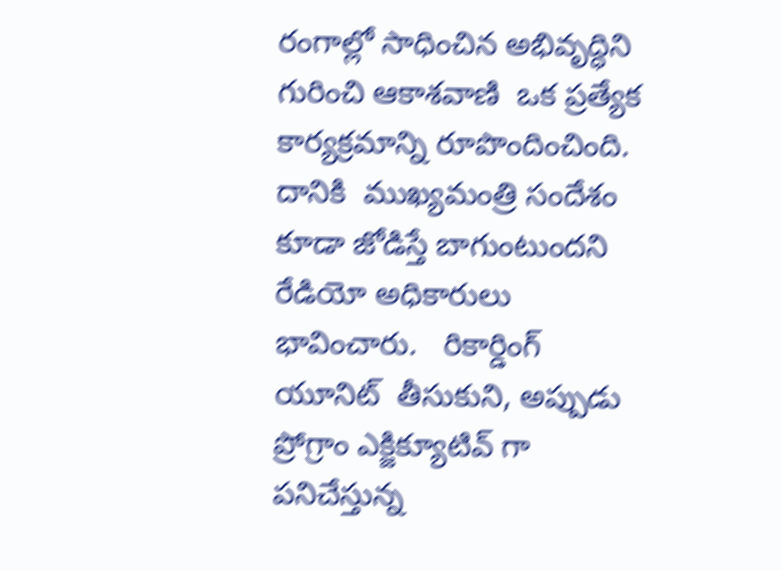రంగాల్లో సాధించిన అభివృద్ధిని గురించి ఆకాశవాణి  ఒక ప్రత్యేక కార్యక్రమాన్ని రూపొందించింది. దానికి  ముఖ్యమంత్రి సందేశం కూడా జోడిస్తే బాగుంటుందని రేడియో అధికారులు భావించారు.   రికార్డింగ్ యూనిట్  తీసుకుని, అప్పుడు ప్రోగ్రాం ఎక్జిక్యూటివ్ గా పనిచేస్తున్న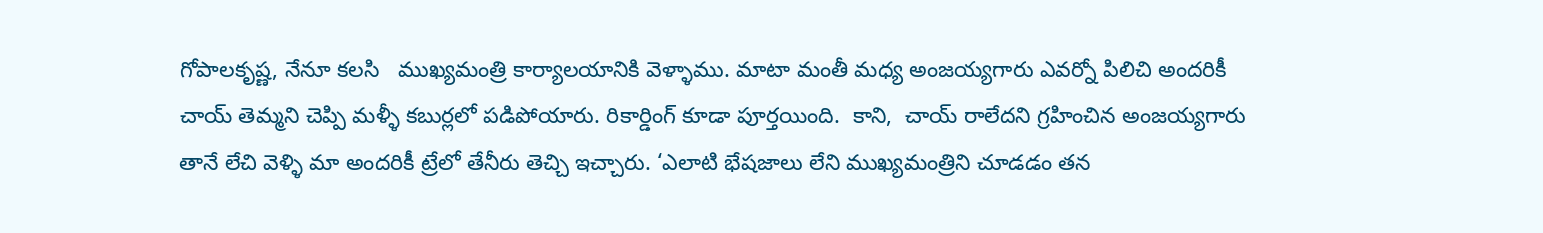గోపాలకృష్ణ, నేనూ కలసి   ముఖ్యమంత్రి కార్యాలయానికి వెళ్ళాము. మాటా మంతీ మధ్య అంజయ్యగారు ఎవర్నో పిలిచి అందరికీ చాయ్ తెమ్మని చెప్పి మళ్ళీ కబుర్లలో పడిపోయారు. రికార్డింగ్ కూడా పూర్తయింది.  కాని,  చాయ్ రాలేదని గ్రహించిన అంజయ్యగారు తానే లేచి వెళ్ళి మా అందరికీ ట్రేలో తేనీరు తెచ్చి ఇచ్చారు. ‘ఎలాటి భేషజాలు లేని ముఖ్యమంత్రిని చూడడం తన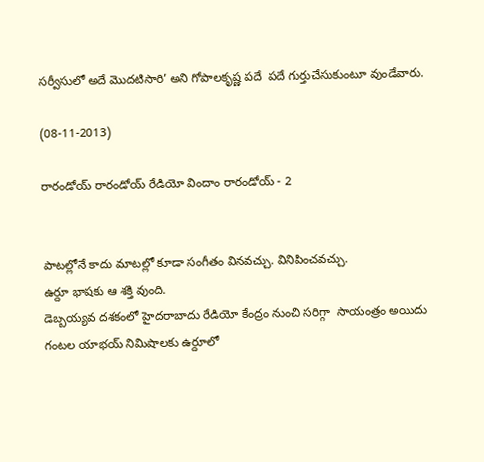సర్వీసులో అదే మొదటిసారి’ అని గోపాలకృష్ణ పదే  పదే గుర్తుచేసుకుంటూ వుండేవారు.

(08-11-2013)

రారండోయ్ రారండోయ్ రేడియో విందాం రారండోయ్ - 2


పాటల్లోనే కాదు మాటల్లో కూడా సంగీతం వినవచ్చు. వినిపించవచ్చు.
ఉర్దూ భాషకు ఆ శక్తి వుంది.
డెబ్బయ్యవ దశకంలో హైదరాబాదు రేడియో కేంద్రం నుంచి సరిగ్గా  సాయంత్రం అయిదు గంటల యాభయ్ నిమిషాలకు ఉర్దూలో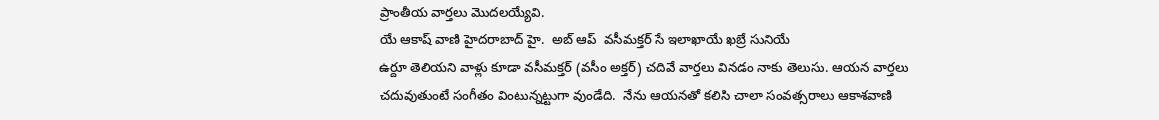ప్రాంతీయ వార్తలు మొదలయ్యేవి.
యే ఆకాష్ వాణి హైదరాబాద్ హై.  అబ్ ఆప్  వసీమక్తర్ సే ఇలాఖాయే ఖబ్రే సునియే
ఉర్దూ తెలియని వాళ్లు కూడా వసీమక్తర్ (వసీం అక్తర్) చదివే వార్తలు వినడం నాకు తెలుసు. ఆయన వార్తలు చదువుతుంటే సంగీతం వింటున్నట్టుగా వుండేది.  నేను ఆయనతో కలిసి చాలా సంవత్సరాలు ఆకాశవాణి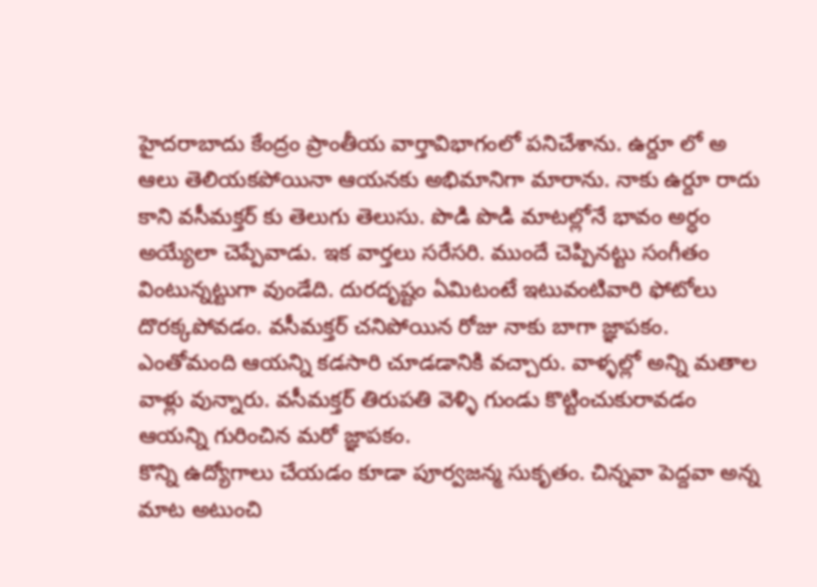హైదరాబాదు కేంద్రం ప్రాంతీయ వార్తావిభాగంలో పనిచేశాను. ఉర్దూ లో అ ఆలు తెలియకపోయినా ఆయనకు అభిమానిగా మారాను. నాకు ఉర్దూ రాదు కాని వసీమక్తర్ కు తెలుగు తెలుసు. పొడి పొడి మాటల్లోనే భావం అర్ధం అయ్యేలా చెప్పేవాడు. ఇక వార్తలు సరేసరి. ముందే చెప్పినట్టు సంగీతం వింటున్నట్టుగా వుండేది. దురదృష్టం ఏమిటంటే ఇటువంటివారి ఫోటోలు దొరక్కపోవడం. వసీమక్తర్ చనిపోయిన రోజు నాకు బాగా జ్ఞాపకం. ఎంతోమంది ఆయన్ని కడసారి చూడడానికి వచ్చారు. వాళ్ళల్లో అన్ని మతాల వాళ్లు వున్నారు. వసీమక్తర్ తిరుపతి వెళ్ళి గుండు కొట్టించుకురావడం ఆయన్ని గురించిన మరో జ్ఞాపకం.
కొన్ని ఉద్యోగాలు చేయడం కూడా పూర్వజన్మ సుకృతం. చిన్నవా పెద్దవా అన్న మాట అటుంచి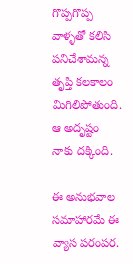గొప్పగొప్ప వాళ్ళతో కలిసి పనిచేశామన్న తృప్తి కలకాలం మిగిలిపోతుంది. ఆ అదృష్టం నాకు దక్కింది.

ఈ అనుభవాల సమాహారమే ఈ వ్యాస పరంపర.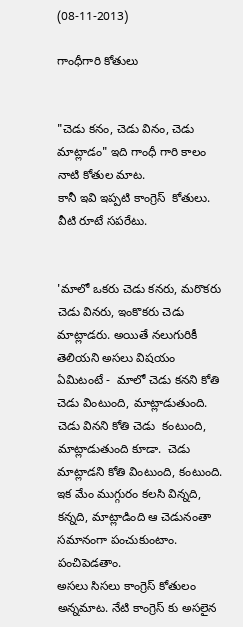(08-11-2013)

గాంధీగారి కోతులు


"చెడు కనం, చెడు వినం, చెడు మాట్లాడం" ఇది గాంధీ గారి కాలం నాటి కోతుల మాట.
కానీ ఇవి ఇప్పటి కాంగ్రెస్  కోతులు. వీటి రూటే సపరేటు.


'మాలో ఒకరు చెడు కనరు, మరొకరు చెడు వినరు, ఇంకొకరు చెడు మాట్లాడరు. అయితే నలుగురికీ తెలియని అసలు విషయం ఏమిటంటే -  మాలో చెడు కనని కోతి చెడు వింటుంది, మాట్లాడుతుంది. చెడు వినని కోతి చెడు  కంటుంది, మాట్లాడుతుంది కూడా.  చెడు  మాట్లాడని కోతి వింటుంది, కంటుంది. ఇక మేం ముగ్గురం కలసి విన్నది, కన్నది, మాట్లాడింది ఆ చెడునంతా సమానంగా పంచుకుంటాం. పంచిపెడతాం.
అసలు సిసలు కాంగ్రెస్ కోతులం అన్నమాట. నేటి కాంగ్రెస్ కు అసలైన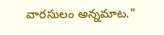వారసులం అన్నమాట."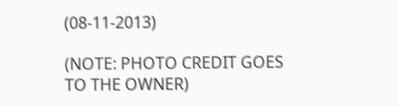(08-11-2013)

(NOTE: PHOTO CREDIT GOES TO THE OWNER)